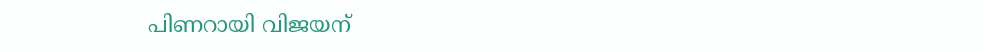പിണറായി വിജയന്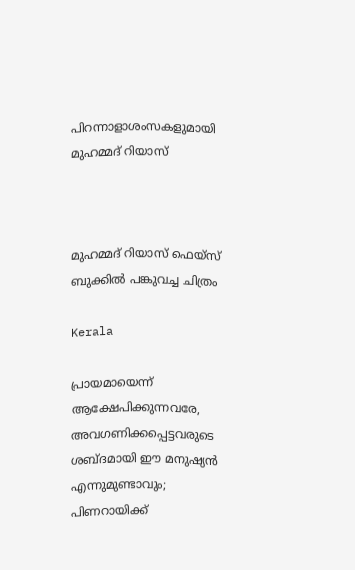പിറന്നാളാശംസകളുമായി മുഹമ്മദ് റിയാസ്



മുഹമ്മദ് റിയാസ് ഫെയ്സ് ബുക്കിൽ പങ്കുവച്ച ചിത്രം

Kerala

പ്രായമായെന്ന് ആക്ഷേപിക്കുന്നവരേ, അവഗണിക്കപ്പെട്ടവരുടെ ശബ്ദമായി ഈ മനുഷ്യൻ എന്നുമുണ്ടാവും; പിണറായിക്ക്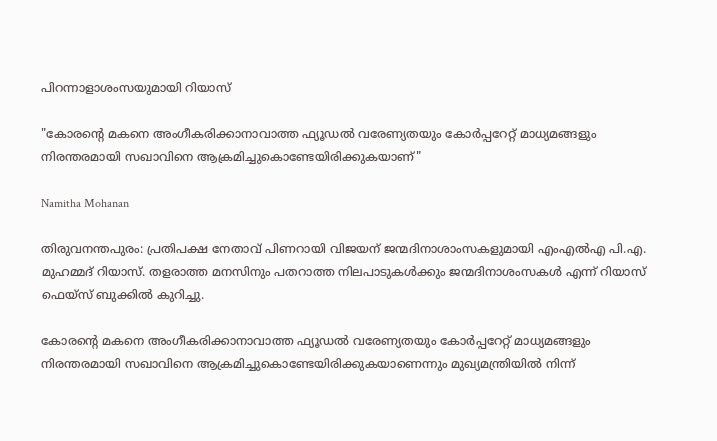പിറന്നാളാശംസയുമായി റിയാസ്

"കോരന്‍റെ മകനെ അംഗീകരിക്കാനാവാത്ത ഫ്യൂഡൽ വരേണ്യതയും കോർപ്പറേറ്റ് മാധ്യമങ്ങളും നിരന്തരമായി സഖാവിനെ ആക്രമിച്ചുകൊണ്ടേയിരിക്കുകയാണ്"

Namitha Mohanan

തിരുവനന്തപുരം: പ്രതിപക്ഷ നേതാവ് പിണറായി വിജയന് ജന്മദിനാശാംസകളുമായി എംഎൽഎ പി.എ. മുഹമ്മദ് റിയാസ്. തളരാത്ത മനസിനും പതറാത്ത നിലപാടുകൾക്കും ജന്മദിനാശംസകൾ എന്ന് റിയാസ് ഫെയ്സ് ബുക്കിൽ കുറിച്ചു.

കോരന്‍റെ മകനെ അംഗീകരിക്കാനാവാത്ത ഫ്യൂഡൽ വരേണ്യതയും കോർപ്പറേറ്റ് മാധ്യമങ്ങളും നിരന്തരമായി സഖാവിനെ ആക്രമിച്ചുകൊണ്ടേയിരിക്കുകയാണെന്നും മുഖ്യമന്ത്രിയിൽ നിന്ന്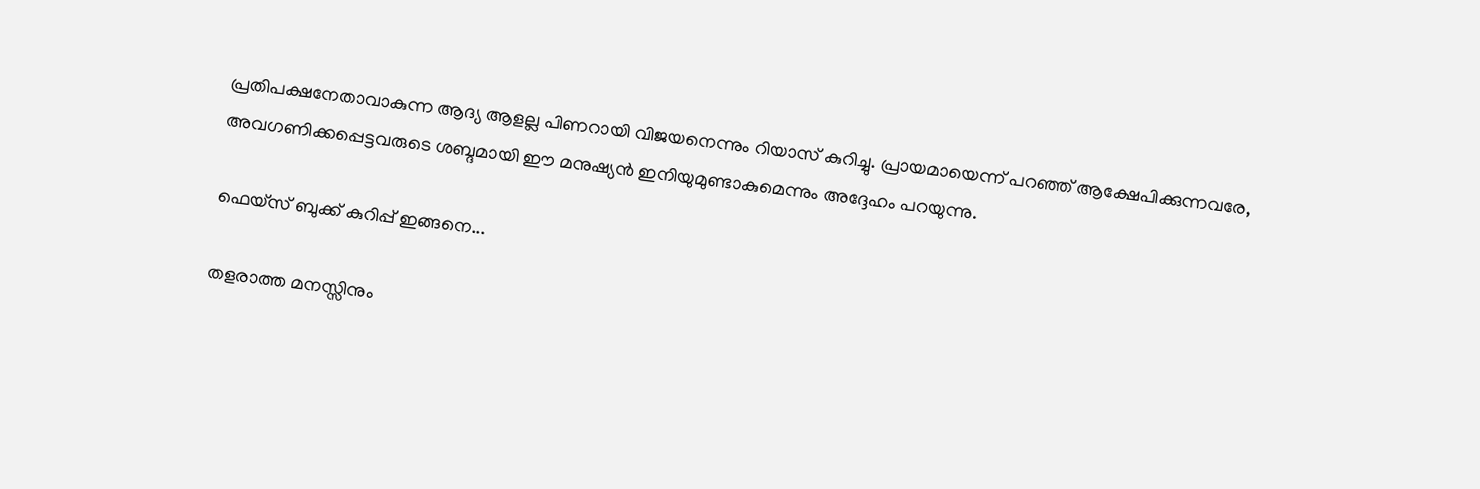പ്രതിപക്ഷനേതാവാകുന്ന ആദ്യ ആളല്ല പിണറായി വിജയനെന്നും റിയാസ് കുറിച്ചു. പ്രായമായെന്ന് പറഞ്ഞ് ആക്ഷേപിക്കുന്നവരേ, അവഗണിക്കപ്പെട്ടവരുടെ ശബ്ദമായി ഈ മനുഷ്യൻ ഇനിയുമുണ്ടാകുമെന്നും അദ്ദേഹം പറയുന്നു.

ഫെയ്സ് ബുക്ക് കുറിപ്പ് ഇങ്ങനെ...

തളരാത്ത മനസ്സിനും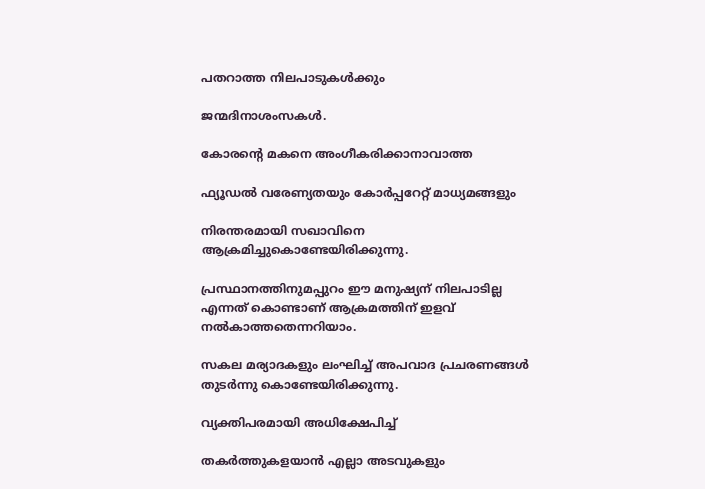പതറാത്ത നിലപാടുകൾക്കും

ജന്മദിനാശംസകൾ.

കോരന്‍റെ മകനെ അംഗീകരിക്കാനാവാത്ത

ഫ്യൂഡൽ വരേണ്യതയും കോർപ്പറേറ്റ് മാധ്യമങ്ങളും

നിരന്തരമായി സഖാവിനെ ആക്രമിച്ചുകൊണ്ടേയിരിക്കുന്നു.

പ്രസ്ഥാനത്തിനുമപ്പുറം ഈ മനുഷ്യന് നിലപാടില്ല എന്നത് കൊണ്ടാണ് ആക്രമത്തിന് ഇളവ് നൽകാത്തതെന്നറിയാം.

സകല മര്യാദകളും ലംഘിച്ച് അപവാദ പ്രചരണങ്ങൾ തുടർന്നു കൊണ്ടേയിരിക്കുന്നു.

വ്യക്തിപരമായി അധിക്ഷേപിച്ച്

തകർത്തുകളയാൻ എല്ലാ അടവുകളും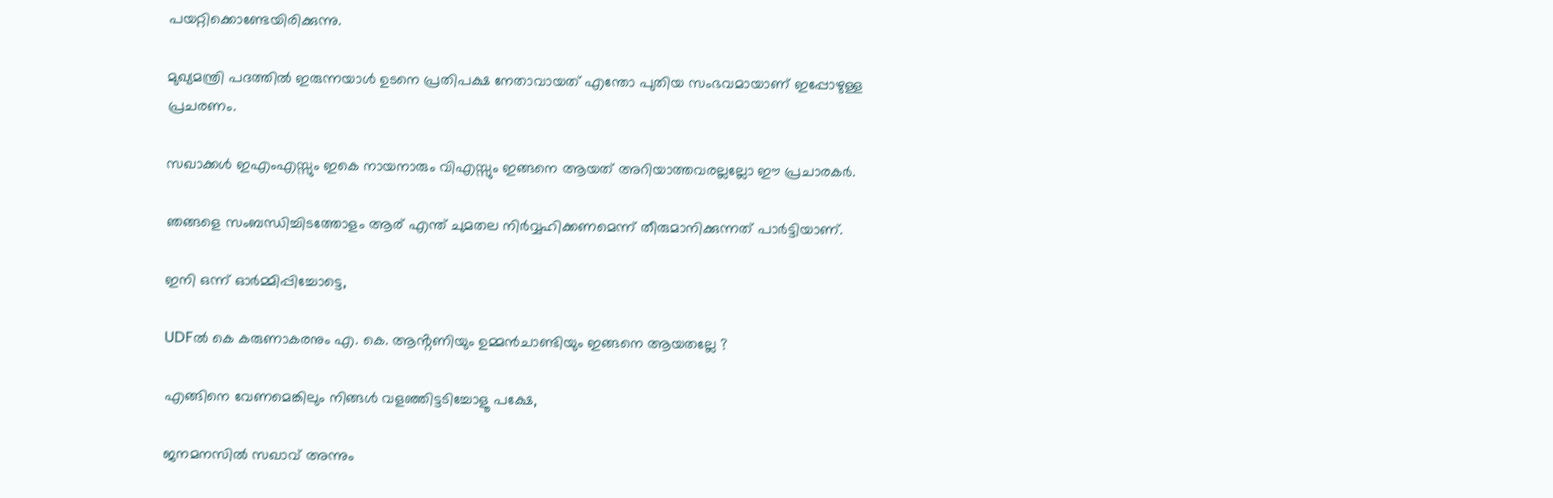പയറ്റിക്കൊണ്ടേയിരിക്കുന്നു.

മുഖ്യമന്ത്രി പദത്തിൽ ഇരുന്നയാൾ ഉടനെ പ്രതിപക്ഷ നേതാവായത് എന്തോ പുതിയ സംഭവമായാണ് ഇപ്പോഴുള്ള പ്രചരണം.

സഖാക്കൾ ഇഎംഎസ്സും ഇകെ നായനാരും വിഎസ്സും ഇങ്ങനെ ആയത് അറിയാത്തവരല്ലല്ലോ ഈ പ്രചാരകർ.

ഞങ്ങളെ സംബന്ധിച്ചിടത്തോളം ആര് എന്ത് ചുമതല നിർവ്വഹിക്കണമെന്ന് തീരുമാനിക്കുന്നത് പാർട്ടിയാണ്.

ഇനി ഒന്ന് ഓർമ്മിപ്പിച്ചോട്ടെ,

UDFൽ കെ കരുണാകരനും എ. കെ. ആൻ്റണിയും ഉമ്മൻചാണ്ടിയും ഇങ്ങനെ ആയതല്ലേ ?

എങ്ങിനെ വേണമെങ്കിലും നിങ്ങൾ വളഞ്ഞിട്ടടിച്ചോളൂ പക്ഷേ,

ജനമനസിൽ സഖാവ്‌ അന്നും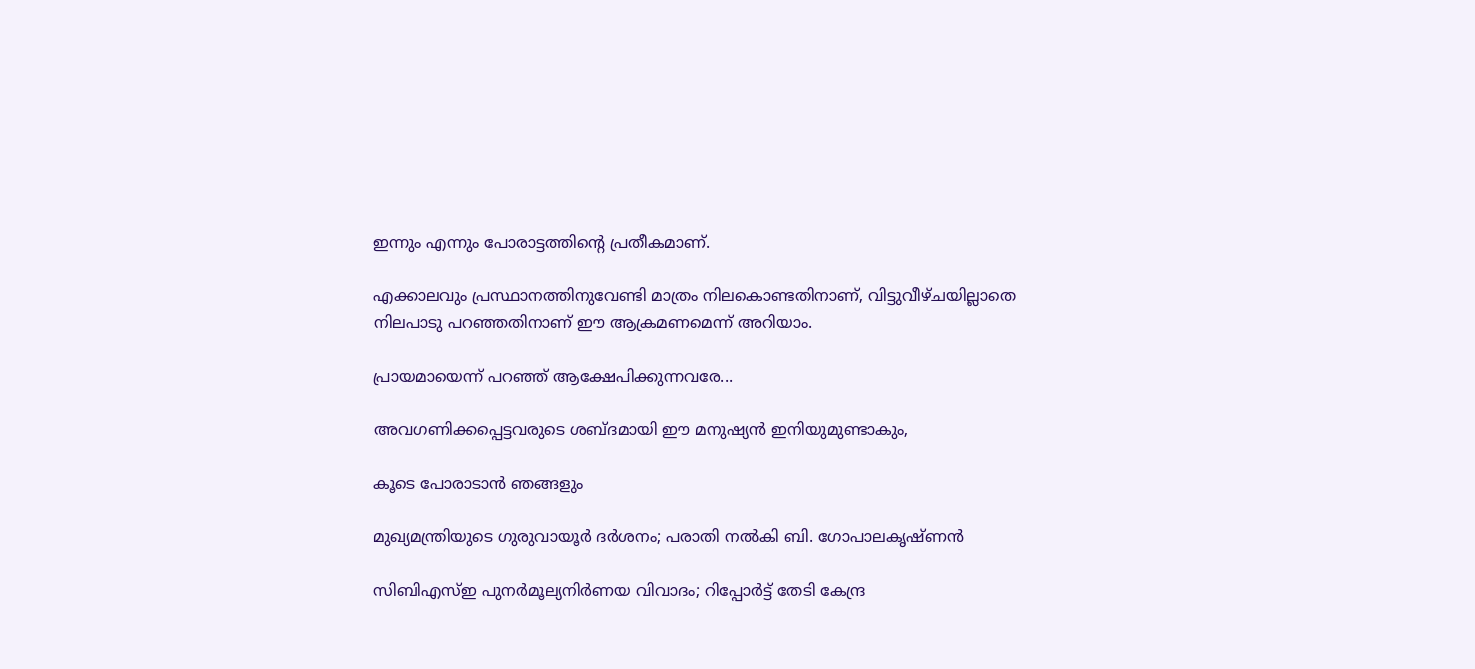ഇന്നും എന്നും പോരാട്ടത്തിന്‍റെ പ്രതീകമാണ്.

എക്കാലവും പ്രസ്ഥാനത്തിനുവേണ്ടി മാത്രം നിലകൊണ്ടതിനാണ്, വിട്ടുവീഴ്ചയില്ലാതെ നിലപാടു പറഞ്ഞതിനാണ് ഈ ആക്രമണമെന്ന് അറിയാം.

പ്രായമായെന്ന് പറഞ്ഞ് ആക്ഷേപിക്കുന്നവരേ...

അവഗണിക്കപ്പെട്ടവരുടെ ശബ്ദമായി ഈ മനുഷ്യൻ ഇനിയുമുണ്ടാകും,

കൂടെ പോരാടാൻ ഞങ്ങളും

മുഖ്യമന്ത്രിയുടെ ഗുരുവായൂർ ദർശനം; പരാതി നൽകി ബി. ഗോപാലകൃഷ്ണൻ

സിബിഎസ്ഇ പുനര്‍മൂല്യനിര്‍ണയ വിവാദം; റിപ്പോർട്ട് തേടി കേന്ദ്ര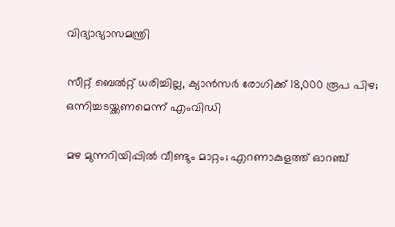വിദ്യാഭ്യാസമന്ത്രി

സീറ്റ് ബെൽറ്റ് ധരിച്ചില്ല, ക്യാൻസർ രോഗിക്ക് 18,000 രൂപ പിഴ; ഒന്നിച്ചടയ്ക്കണമെന്ന് എംവിഡി

മഴ മുന്നറിയിപ്പിൽ വീണ്ടും മാറ്റം; എറണാകുളത്ത് ഓറഞ്ച്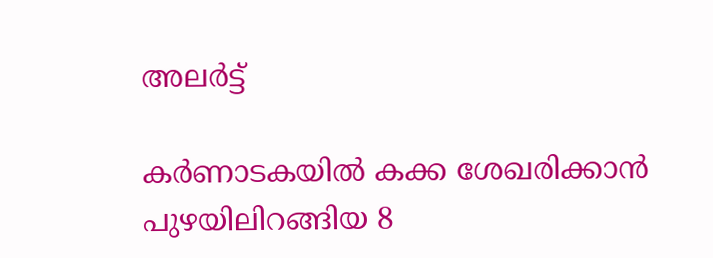അലർട്ട്

കർണാടകയിൽ കക്ക ശേഖരിക്കാൻ പുഴയിലിറങ്ങിയ 8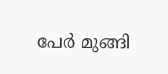പേർ മുങ്ങി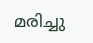മരിച്ചു